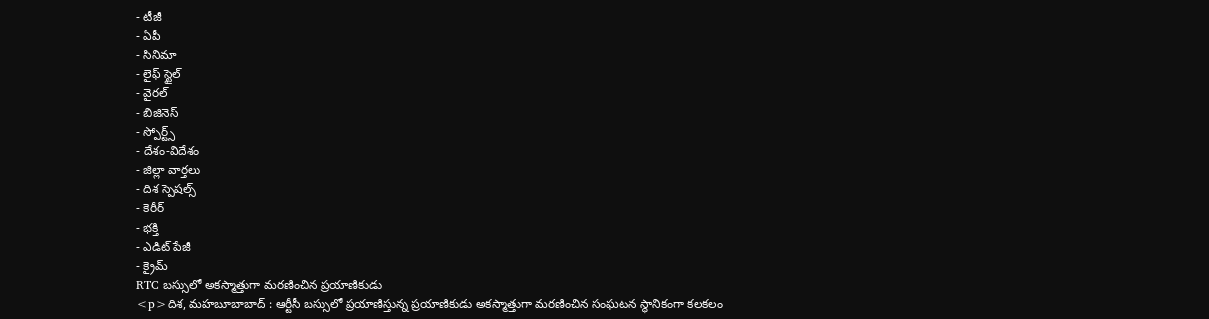- టీజీ
- ఏపీ
- సినిమా
- లైఫ్ స్టైల్
- వైరల్
- బిజినెస్
- స్పోర్ట్స్
- దేశం-విదేశం
- జిల్లా వార్తలు
- దిశ స్పెషల్స్
- కెరీర్
- భక్తి
- ఎడిట్ పేజీ
- క్రైమ్
RTC బస్సులో అకస్మాత్తుగా మరణించిన ప్రయాణికుడు
<p>దిశ, మహబూబాబాద్ : ఆర్టీసీ బస్సులో ప్రయాణిస్తున్న ప్రయాణికుడు అకస్మాత్తుగా మరణించిన సంఘటన స్థానికంగా కలకలం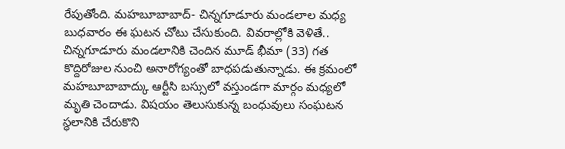రేపుతోంది. మహబూబాబాద్- చిన్నగూడూరు మండలాల మధ్య బుధవారం ఈ ఘటన చోటు చేసుకుంది. వివరాల్లోకి వెళితే.. చిన్నగూడూరు మండలానికి చెందిన మూడ్ భీమా (33) గత కొద్దిరోజుల నుంచి అనారోగ్యంతో బాధపడుతున్నాడు. ఈ క్రమంలో మహబూబాబాద్కు ఆర్టీసి బస్సులో వస్తుండగా మార్గం మధ్యలో మృతి చెందాడు. విషయం తెలుసుకున్న బంధువులు సంఘటన స్థలానికి చేరుకొని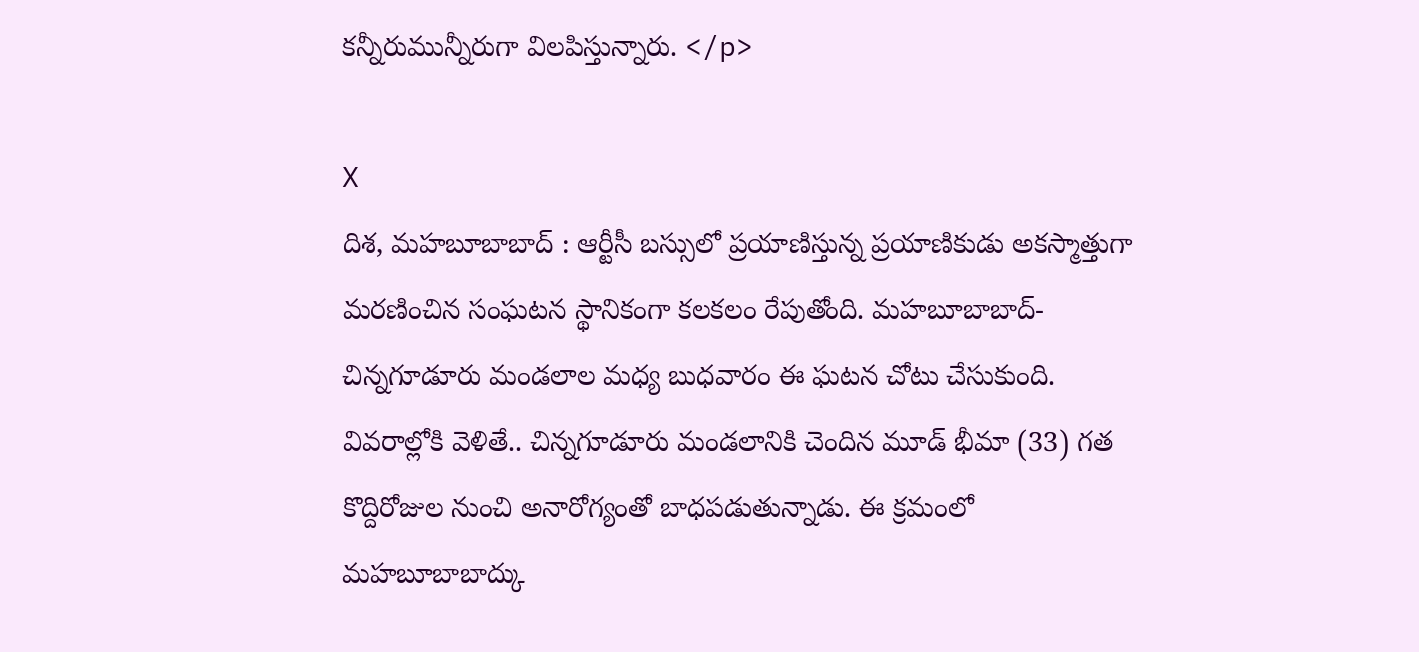కన్నీరుమున్నీరుగా విలపిస్తున్నారు. </p>

X
దిశ, మహబూబాబాద్ : ఆర్టీసీ బస్సులో ప్రయాణిస్తున్న ప్రయాణికుడు అకస్మాత్తుగా మరణించిన సంఘటన స్థానికంగా కలకలం రేపుతోంది. మహబూబాబాద్- చిన్నగూడూరు మండలాల మధ్య బుధవారం ఈ ఘటన చోటు చేసుకుంది. వివరాల్లోకి వెళితే.. చిన్నగూడూరు మండలానికి చెందిన మూడ్ భీమా (33) గత కొద్దిరోజుల నుంచి అనారోగ్యంతో బాధపడుతున్నాడు. ఈ క్రమంలో మహబూబాబాద్కు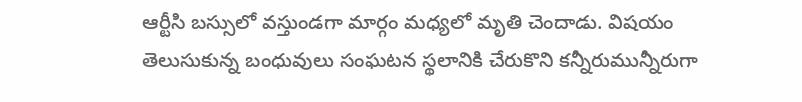ఆర్టీసి బస్సులో వస్తుండగా మార్గం మధ్యలో మృతి చెందాడు. విషయం తెలుసుకున్న బంధువులు సంఘటన స్థలానికి చేరుకొని కన్నీరుమున్నీరుగా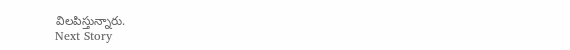విలపిస్తున్నారు.
Next Story